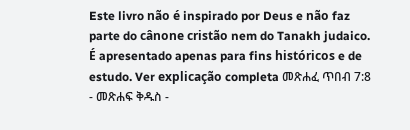Este livro não é inspirado por Deus e não faz parte do cânone cristão nem do Tanakh judaico. É apresentado apenas para fins históricos e de estudo. Ver explicação completa መጽሐፈ ጥበብ 7:8 - መጽሐፍ ቅዱስ -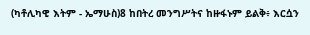(ካቶሊካዊ እትም - ኤማሁስ)8 ከበትረ መንግሥትና ከዙፋኑም ይልቅ፥ እርሷን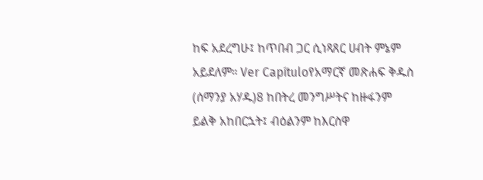ከፍ አደረግሁ፤ ከጥበብ ጋር ሲነጻጸር ሀብት ምኔም አይደለም። Ver Capítuloየአማርኛ መጽሐፍ ቅዱስ (ሰማንያ አሃዱ)8 ከበትረ መንግሥትና ከዙፋንም ይልቅ አከበርኋት፤ ብዕልንም ከእርስዋ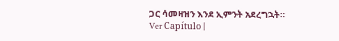ጋር ሳመዛዝን እንደ ኢምንት አደረግኋት። Ver Capítulo |